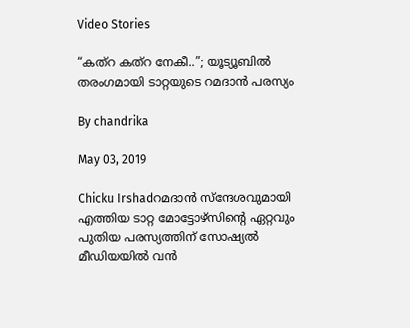Video Stories

“കത്‌റ കത്‌റ നേകീ..”; യൂട്യൂബില്‍ തരംഗമായി ടാറ്റയുടെ റമദാന്‍ പരസ്യം

By chandrika

May 03, 2019

Chicku Irshadറമദാന്‍ സ്‌ന്ദേശവുമായി എത്തിയ ടാറ്റ മോട്ടോഴ്‌സിന്റെ ഏറ്റവും പുതിയ പരസ്യത്തിന് സോഷ്യല്‍ മീഡിയയില്‍ വന്‍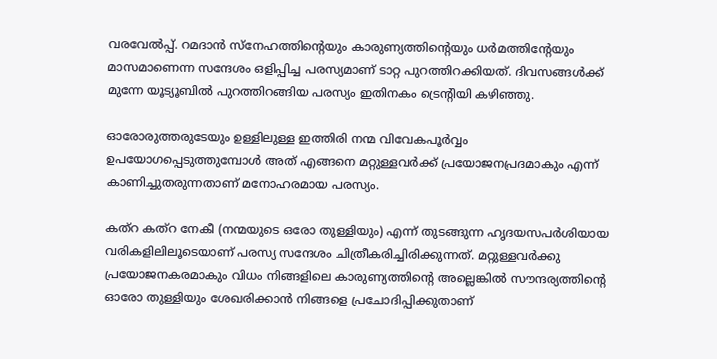വരവേല്‍പ്പ്. റമദാന്‍ സ്‌നേഹത്തിന്റെയും കാരുണ്യത്തിന്റെയും ധര്‍മത്തിന്റേയും മാസമാണെന്ന സന്ദേശം ഒളിപ്പിച്ച പരസ്യമാണ് ടാറ്റ പുറത്തിറക്കിയത്. ദിവസങ്ങള്‍ക്ക് മുന്നേ യൂട്യൂബില്‍ പുറത്തിറങ്ങിയ പരസ്യം ഇതിനകം ട്രെന്റിയി കഴിഞ്ഞു.

ഓരോരുത്തരുടേയും ഉള്ളിലുള്ള ഇത്തിരി നന്മ വിവേകപൂര്‍വ്വം ഉപയോഗപ്പെടുത്തുമ്പോള്‍ അത് എങ്ങനെ മറ്റുള്ളവര്‍ക്ക് പ്രയോജനപ്രദമാകും എന്ന് കാണിച്ചുതരുന്നതാണ് മനോഹരമായ പരസ്യം.

കത്‌റ കത്‌റ നേകീ (നന്മയുടെ ഒരോ തുള്ളിയും) എന്ന് തുടങ്ങുന്ന ഹൃദയസപര്‍ശിയായ വരികളിലിലൂടെയാണ് പരസ്യ സന്ദേശം ചിത്രീകരിച്ചിരിക്കുന്നത്. മറ്റുള്ളവര്‍ക്കു പ്രയോജനകരമാകും വിധം നിങ്ങളിലെ കാരുണ്യത്തിന്റെ അല്ലെങ്കില്‍ സൗന്ദര്യത്തിന്റെ ഓരോ തുള്ളിയും ശേഖരിക്കാന്‍ നിങ്ങളെ പ്രചോദിപ്പിക്കുതാണ്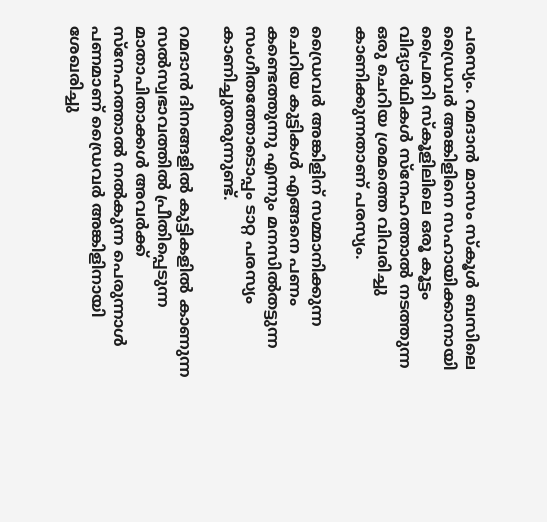പരസ്യം. റമദാന്‍ മാസം സ്‌കൂള്‍ ബസിലെ ഡ്രൈവര്‍ അങ്കിളിനെ സഹായിക്കാനായി പ്രൈമറി സ്‌കൂളിലിലെ ഒരൂ കൂട്ടം വിദ്യാര്‍ഥികള്‍ സ്‌നേഹത്താല്‍ നടത്തുന്ന ഒരു ചെറിയ ശ്രമത്തെ വിവരിച്ചു കാണിക്കുന്നതാണ് പരസ്യം.

ഡ്രൈവര്‍ അങ്കിളിന് സമ്മാനിക്കുന്ന ചെറിയ കുട്ടികള്‍ എങ്ങനെ പണം കണ്ടെത്തുന്നു എന്നും മനസില്‍തട്ടുന്ന സംഗീതത്തോടൊപ്പം ടാറ്റ പരസ്യം കാണിച്ചുതരുന്നുണ്ട്.

റമദാന്‍ ദിനങ്ങളില്‍ കുട്ടികളില്‍ കാണുന്ന സല്‍സ്വഭാവത്തില്‍ പ്രീതിപ്പെടുന്ന മാതാപിതാക്കള്‍ അവര്‍ക്ക് സ്‌നേഹത്താല്‍ നല്‍കുന്ന പെരുന്നാള്‍ പണമാണ് ഡ്രൈവര്‍ അങ്കിളിനായി ശേഖരിച്ചു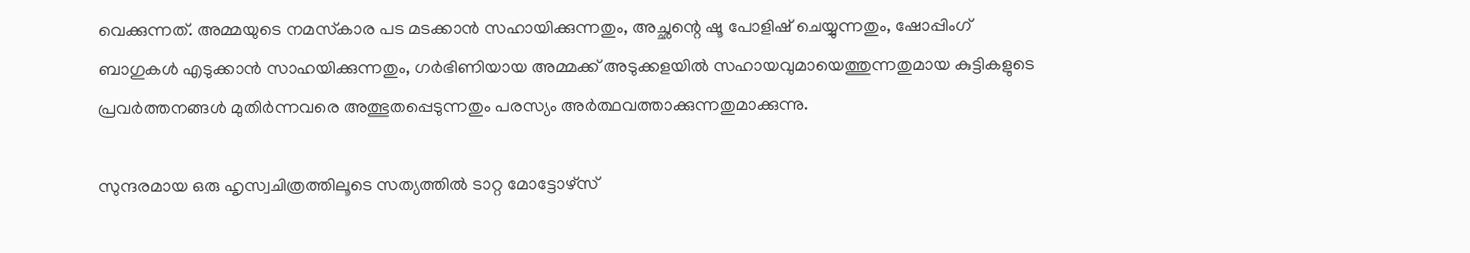വെക്കുന്നത്. അമ്മയുടെ നമസ്‌കാര പട മടക്കാന്‍ സഹായിക്കുന്നതും, അച്ഛന്റെ ഷൂ പോളിഷ് ചെയ്യുന്നതും, ഷോപ്പിംഗ് ബാഗുകള്‍ എടുക്കാന്‍ സാഹയിക്കുന്നതും, ഗര്‍ഭിണിയായ അമ്മക്ക് അടുക്കളയില്‍ സഹായവുമായെത്തുന്നതുമായ കുട്ടികളുടെ പ്രവര്‍ത്തനങ്ങള്‍ മുതിര്‍ന്നവരെ അത്ഭുതപ്പെടുന്നതും പരസ്യം അര്‍ത്ഥവത്താക്കുന്നതുമാക്കുന്നു.

സുന്ദരമായ ഒരു ഹൃസ്വചിത്രത്തിലൂടെ സത്യത്തില്‍ ടാറ്റ മോട്ടോഴ്‌സ്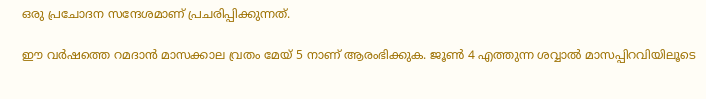ഒരു പ്രചോദന സന്ദേശമാണ് പ്രചരിപ്പിക്കുന്നത്.

ഈ വര്‍ഷത്തെ റമദാന്‍ മാസക്കാല വ്രതം മേയ് 5 നാണ് ആരംഭിക്കുക. ജൂണ്‍ 4 എത്തുന്ന ശവ്വാല്‍ മാസപ്പിറവിയിലൂടെ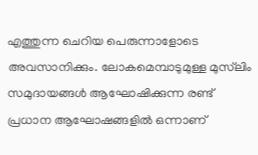എത്തുന്ന ചെറിയ പെരുന്നാളോടെ അവസാനിക്കും. ലോകമെമ്പാടുമുള്ള മുസ്‌ലിം സമുദായങ്ങള്‍ ആഘോഷിക്കുന്ന രണ്ട് പ്രധാന ആഘോഷങ്ങളില്‍ ഒന്നാണ്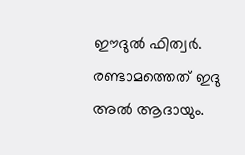ഈദുല്‍ ഫിത്വര്‍. രണ്ടാമത്തെത് ഇദു അല്‍ ആദായും.